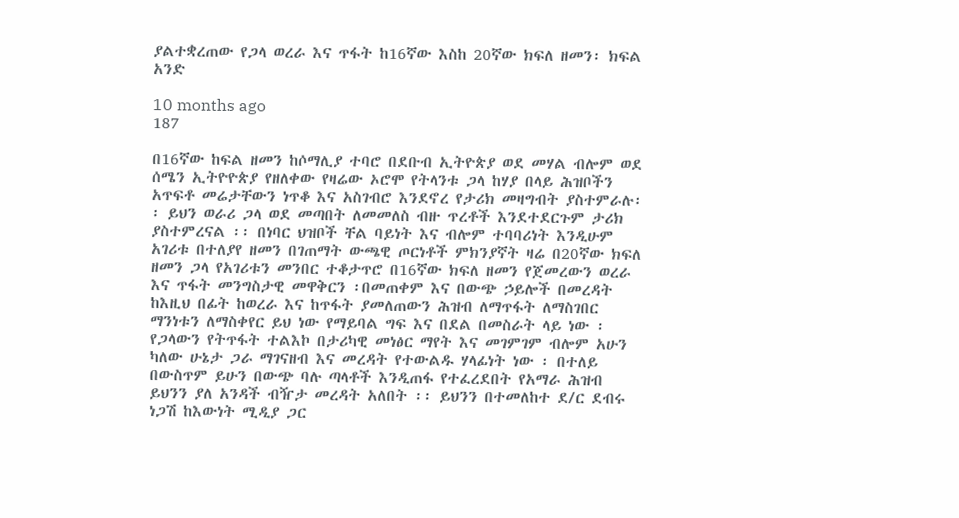ያልተቋረጠው የጋላ ወረራ እና ጥፋት ከ16ኛው እስከ 20ኛው ክፍለ ዘመን፡ ክፍል አንድ

10 months ago
187

በ16ኛው ከፍል ዘመን ከሶማሊያ ተባሮ በደቡብ ኢትዮጵያ ወደ መሃል ብሎም ወደ ሰሜን ኢትዮዮጵያ የዘለቀው የዛሬው ኦሮሞ የትላንቱ ጋላ ከሃያ በላይ ሕዝቦችን አጥፍቶ መሬታቸውን ነጥቆ እና አስገብሮ እንደኖረ የታሪክ መዛግብት ያስተምራሉ፡፡ ይህን ወራሪ ጋላ ወደ መጣበት ለመመለስ ብዙ ጥረቶች እንደተደርጉም ታሪክ ያስተምረናል ፡፡ በነባር ህዝቦች ቸል ባይነት እና ብሎም ተባባሪነት እንዲሁም አገሪቱ በተለያየ ዘመን በገጠማት ውጫዊ ጦርነቶች ምክንያኛት ዛሬ በ20ኛው ክፍለ ዘመን ጋላ የአገሪቱን መንበር ተቆታጥሮ በ16ኛው ክፍለ ዘመን የጀመረውን ወረራ እና ጥፋት መንግስታዊ መዋቅርን ፡በመጠቀም እና በውጭ ኃይሎች በመረዳት ከእዚህ በፊት ከወረራ እና ከጥፋት ያመለጠውን ሕዝብ ለማጥፋት ለማስገበር ማንነቱን ለማስቀየር ይህ ነው የማይባል ግፍ እና በደል በመስራት ላይ ነው ፡ የጋላውን የትጥፋት ተልእኮ በታሪካዊ መነፅር ማየት እና መገምገም ብሎም አሁን ካለው ሁኔታ ጋራ ማገናዘብ እና መረዳት የተውልዱ ሃላፊነት ነው ፡ በተለይ በውስጥም ይሁን በውጭ ባሉ ጣላቶች እንዲጠፋ የተፈረደበት የአማራ ሕዝብ ይህንን ያለ አንዳች ብዥታ መረዳት አለበት ፡፡ ይህንን በተመለከተ ደ/ር ደብሩ ነጋሽ ከእውነት ሚዲያ ጋር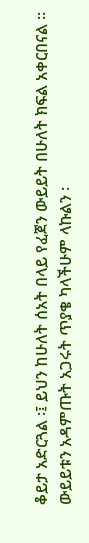ቆይታ አድርጓል ፡፤ ይህን ከሁለት ሰአት በላይ የፈጀን ውይይት በሁለት ክፍል አቀርበናል ፡፡ ውይይቱን አዳምጡት አጋሩት ጥያቄ ካላችሁም ላኩልን ፡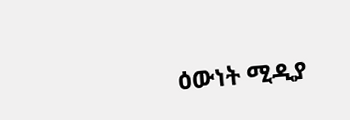ዕውነት ሚዲያ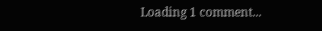Loading 1 comment...